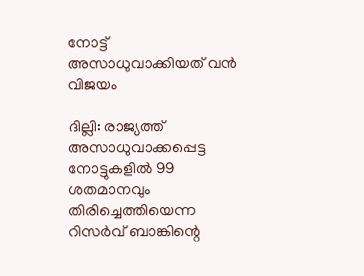നോട്ട് അസാധുവാക്കിയത് വന്‍ വിജയം

ദില്ലി: രാജ്യത്ത് അസാധുവാക്കപ്പെട്ട നോട്ടുകളില്‍ 99 ശതമാനവും തിരിച്ചെത്തിയെന്ന റിസര്‍വ് ബാങ്കിന്റെ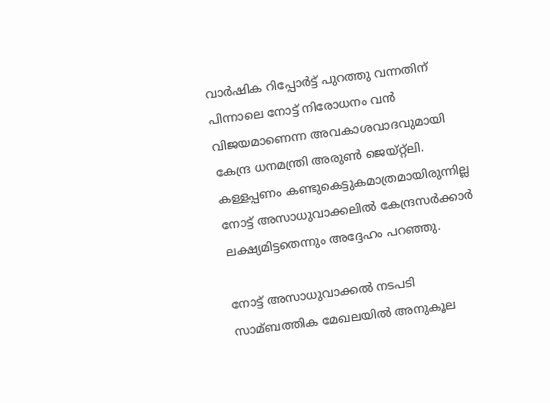വാര്‍ഷിക റിപ്പോര്‍ട്ട് പുറത്തു വന്നതിന് പിന്നാലെ നോട്ട് നിരോധനം വന്‍ വിജയമാണെന്ന അവകാശവാദവുമായി കേന്ദ്ര ധനമന്ത്രി അരുണ്‍ ജെയ്റ്റ്‌ലി. കള്ളപ്പണം കണ്ടുകെട്ടുകമാത്രമായിരുന്നില്ല നോട്ട് അസാധുവാക്കലില്‍ കേന്ദ്രസര്‍ക്കാര്‍ ലക്ഷ്യമിട്ടതെന്നും അദ്ദേഹം പറഞ്ഞു.

നോട്ട് അസാധുവാക്കല്‍ നടപടി സാമ്ബത്തിക മേഖലയില്‍ അനുകൂല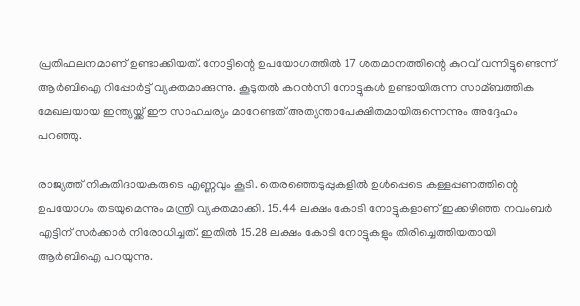പ്രതിഫലനമാണ് ഉണ്ടാക്കിയത്. നോട്ടിന്റെ ഉപയോഗത്തില്‍ 17 ശതമാനത്തിന്റെ കുറവ് വന്നിട്ടുണ്ടെന്ന് ആര്‍ബിഐ റിപ്പോര്‍ട്ട് വ്യക്തമാക്കുന്നു. കൂടുതല്‍ കറന്‍സി നോട്ടുകള്‍ ഉണ്ടായിരുന്ന സാമ്ബത്തിക മേഖലയായ ഇന്ത്യയ്ക്ക് ഈ സാഹചര്യം മാറേണ്ടത് അത്യന്താപേക്ഷിതമായിരുന്നെന്നും അദ്ദേഹം പറഞ്ഞു.

രാജ്യത്ത് നികുതിദായകരുടെ എണ്ണവും കൂടി. തെരഞ്ഞെടുപ്പുകളില്‍ ഉള്‍പ്പെടെ കള്ളപ്പണത്തിന്റെ ഉപയോഗം തടയുമെന്നും മന്ത്രി വ്യക്തമാക്കി. 15.44 ലക്ഷം കോടി നോട്ടുകളാണ് ഇക്കഴിഞ്ഞ നവംബര്‍ എട്ടിന് സര്‍ക്കാര്‍ നിരോധിച്ചത്. ഇതില്‍ 15.28 ലക്ഷം കോടി നോട്ടുകളും തിരിച്ചെത്തിയതായി ആര്‍ബിഐ പറയുന്നു.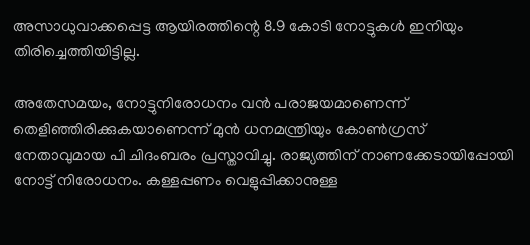അസാധുവാക്കപ്പെട്ട ആയിരത്തിന്റെ 8.9 കോടി നോട്ടുകള്‍ ഇനിയും തിരിച്ചെത്തിയിട്ടില്ല.

അതേസമയം, നോട്ടുനിരോധനം വന്‍ പരാജയമാണെന്ന് തെളിഞ്ഞിരിക്കുകയാണെന്ന് മുന്‍ ധനമന്ത്രിയും കോണ്‍ഗ്രസ് നേതാവുമായ പി ചിദംബരം പ്രസ്താവിച്ചു. രാജ്യത്തിന് നാണക്കേടായിപ്പോയി നോട്ട് നിരോധനം. കള്ളപ്പണം വെളുപ്പിക്കാനുള്ള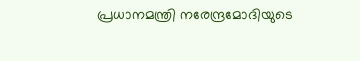പ്രധാനമന്ത്രി നരേന്ദ്രമോദിയുടെ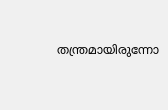തന്ത്രമായിരുന്നോ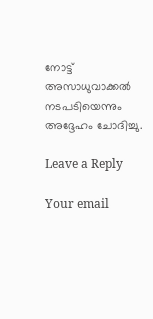നോട്ട് അസാധുവാക്കല്‍ നടപടിയെന്നും അദ്ദേഹം ചോദിച്ചു.

Leave a Reply

Your email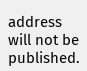address will not be published.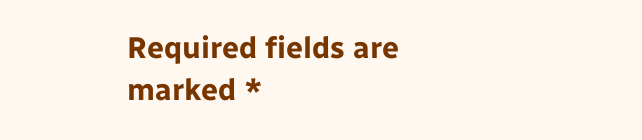Required fields are marked *